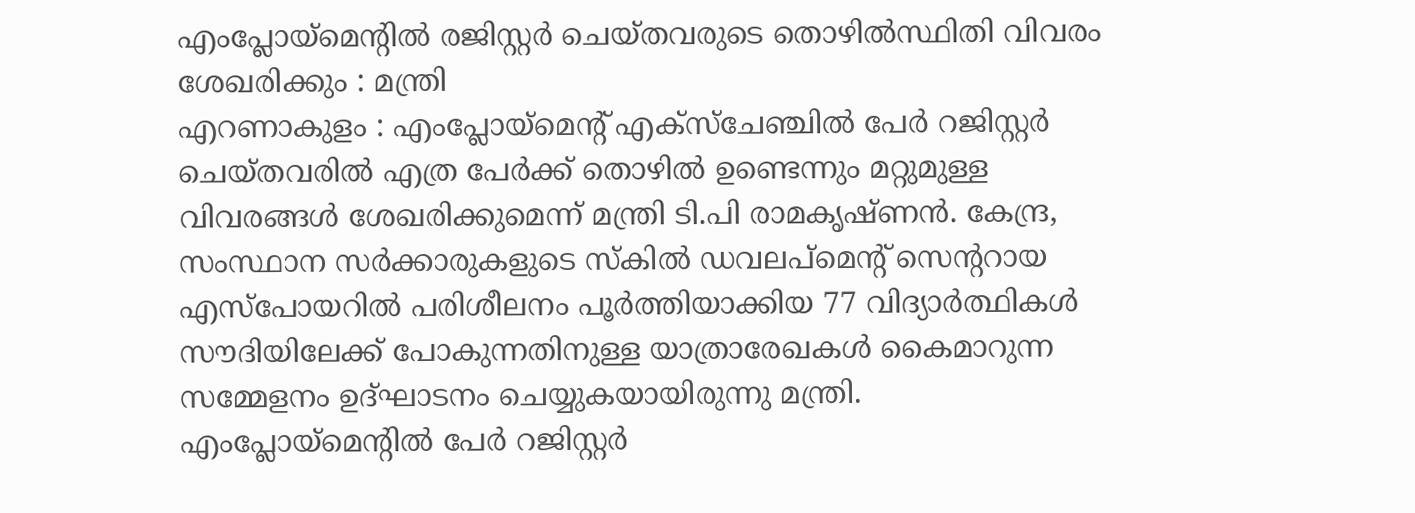എംപ്ലോയ്മെന്റിൽ രജിസ്റ്റർ ചെയ്തവരുടെ തൊഴിൽസ്ഥിതി വിവരം ശേഖരിക്കും : മന്ത്രി
എറണാകുളം : എംപ്ലോയ്മെന്റ് എക്സ്ചേഞ്ചിൽ പേർ റജിസ്റ്റർ ചെയ്തവരിൽ എത്ര പേർക്ക് തൊഴിൽ ഉണ്ടെന്നും മറ്റുമുള്ള വിവരങ്ങൾ ശേഖരിക്കുമെന്ന് മന്ത്രി ടി.പി രാമകൃഷ്ണൻ. കേന്ദ്ര, സംസ്ഥാന സർക്കാരുകളുടെ സ്കിൽ ഡവലപ്മെന്റ് സെന്ററായ എസ്പോയറിൽ പരിശീലനം പൂർത്തിയാക്കിയ 77 വിദ്യാർത്ഥികൾ സൗദിയിലേക്ക് പോകുന്നതിനുള്ള യാത്രാരേഖകൾ കൈമാറുന്ന സമ്മേളനം ഉദ്ഘാടനം ചെയ്യുകയായിരുന്നു മന്ത്രി.
എംപ്ലോയ്മെന്റിൽ പേർ റജിസ്റ്റർ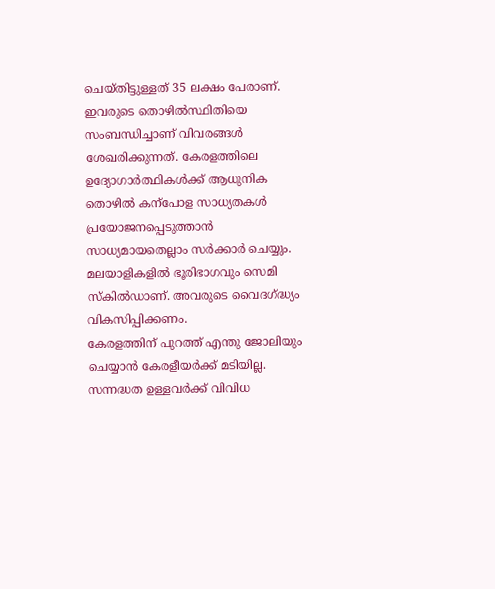ചെയ്തിട്ടുള്ളത് 35 ലക്ഷം പേരാണ്. ഇവരുടെ തൊഴിൽസ്ഥിതിയെ സംബന്ധിച്ചാണ് വിവരങ്ങൾ ശേഖരിക്കുന്നത്. കേരളത്തിലെ ഉദ്യോഗാർത്ഥികൾക്ക് ആധുനിക തൊഴിൽ കന്പോള സാധ്യതകൾ പ്രയോജനപ്പെടുത്താൻ സാധ്യമായതെല്ലാം സർക്കാർ ചെയ്യും. മലയാളികളിൽ ഭൂരിഭാഗവും സെമി സ്കിൽഡാണ്. അവരുടെ വൈദഗ്ദ്ധ്യം വികസിപ്പിക്കണം.
കേരളത്തിന് പുറത്ത് എന്തു ജോലിയും ചെയ്യാൻ കേരളീയർക്ക് മടിയില്ല. സന്നദ്ധത ഉള്ളവർക്ക് വിവിധ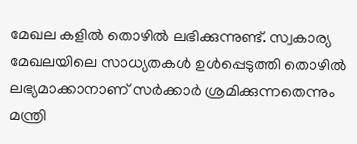മേഖല കളിൽ തൊഴിൽ ലഭിക്കുന്നുണ്ട്. സ്വകാര്യ മേഖലയിലെ സാധ്യതകൾ ഉൾപ്പെടുത്തി തൊഴിൽ ലഭ്യമാക്കാനാണ് സർക്കാർ ശ്രമിക്കുന്നതെന്നും മന്ത്രി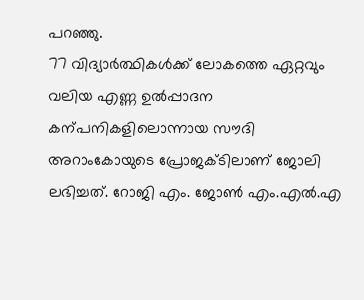പറഞ്ഞു.
77 വിദ്യാർത്ഥികൾക്ക് ലോകത്തെ ഏറ്റവും വലിയ എണ്ണ ഉൽപ്പാദന കന്പനികളിലൊന്നായ സൗദി അറാംകോയുടെ പ്രോജക്ടിലാണ് ജോലി ലഭിച്ചത്. റോജി എം. ജോൺ എം.എൽ.എ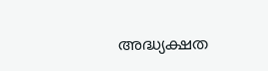അദ്ധ്യക്ഷത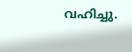വഹിച്ചു.